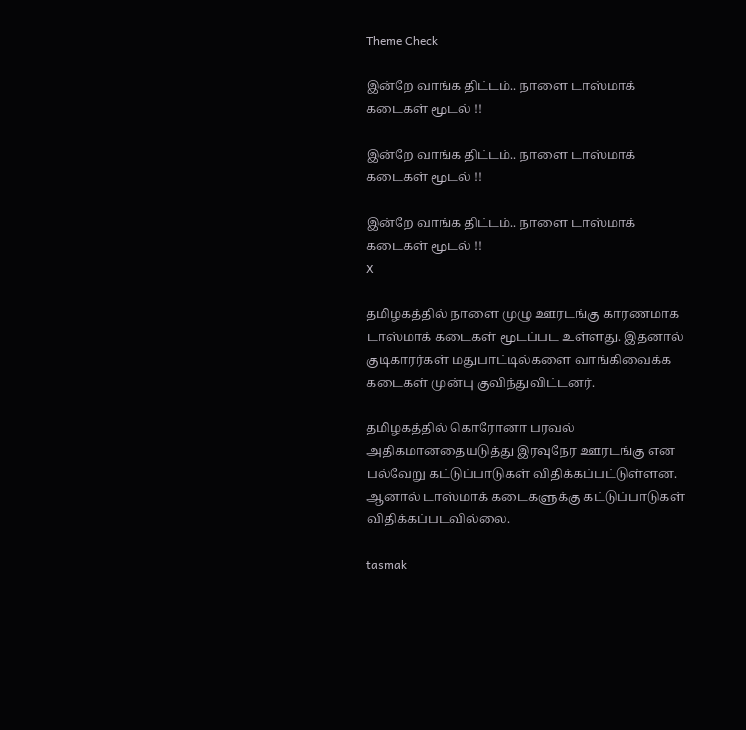Theme Check

இன்றே வாங்க திட்டம்.. நாளை டாஸ்மாக் கடைகள் மூடல் !!

இன்றே வாங்க திட்டம்.. நாளை டாஸ்மாக் கடைகள் மூடல் !!

இன்றே வாங்க திட்டம்.. நாளை டாஸ்மாக் கடைகள் மூடல் !!
X

தமிழகத்தில் நாளை முழு ஊரடங்கு காரணமாக டாஸ்மாக் கடைகள் மூடப்பட உள்ளது. இதனால் குடிகாரர்கள் மதுபாட்டில்களை வாங்கிவைக்க கடைகள் முன்பு குவிந்துவிட்டனர்.

தமிழகத்தில் கொரோனா பரவல் அதிகமானதையடுத்து இரவுநேர ஊரடங்கு என பல்வேறு கட்டுப்பாடுகள் விதிக்கப்பட்டுள்ளன. ஆனால் டாஸ்மாக் கடைகளுக்கு கட்டுப்பாடுகள் விதிக்கப்படவில்லை.

tasmak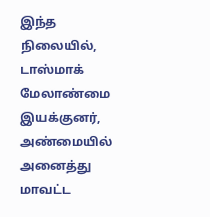இந்த நிலையில், டாஸ்மாக் மேலாண்மை இயக்குனர், அண்மையில் அனைத்து மாவட்ட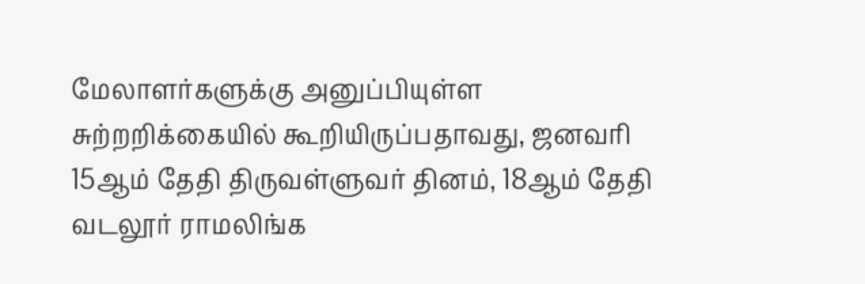மேலாளர்களுக்கு அனுப்பியுள்ள சுற்றறிக்கையில் கூறியிருப்பதாவது, ஜனவரி 15ஆம் தேதி திருவள்ளுவர் தினம், 18ஆம் தேதி வடலூர் ராமலிங்க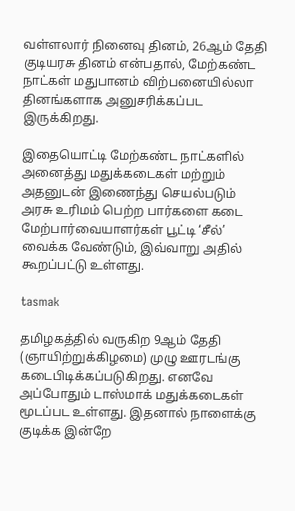வள்ளலார் நினைவு தினம், 26ஆம் தேதி குடியரசு தினம் என்பதால், மேற்கண்ட நாட்கள் மதுபானம் விற்பனையில்லா தினங்களாக அனுசரிக்கப்பட இருக்கிறது.

இதையொட்டி மேற்கண்ட நாட்களில் அனைத்து மதுக்கடைகள் மற்றும் அதனுடன் இணைந்து செயல்படும் அரசு உரிமம் பெற்ற பார்களை கடை மேற்பார்வையாளர்கள் பூட்டி ‘சீல்’ வைக்க வேண்டும், இவ்வாறு அதில் கூறப்பட்டு உள்ளது.

tasmak

தமிழகத்தில் வருகிற 9ஆம் தேதி (ஞாயிற்றுக்கிழமை) முழு ஊரடங்கு கடைபிடிக்கப்படுகிறது. எனவே அப்போதும் டாஸ்மாக் மதுக்கடைகள் மூடப்பட உள்ளது. இதனால் நாளைக்கு குடிக்க இன்றே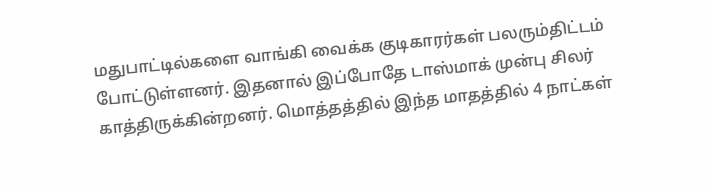மதுபாட்டில்களை வாங்கி வைக்க குடிகாரர்கள் பலரும்திட்டம் போட்டுள்ளனர். இதனால் இப்போதே டாஸ்மாக் முன்பு சிலர் காத்திருக்கின்றனர். மொத்தத்தில் இந்த மாதத்தில் 4 நாட்கள்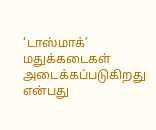‘டாஸ்மாக்’ மதுக்கடைகள் அடைக்கப்படுகிறது என்பது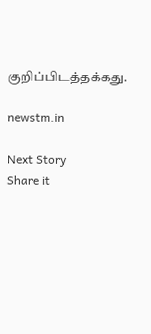குறிப்பிடத்தக்கது.

newstm.in

Next Story
Share it